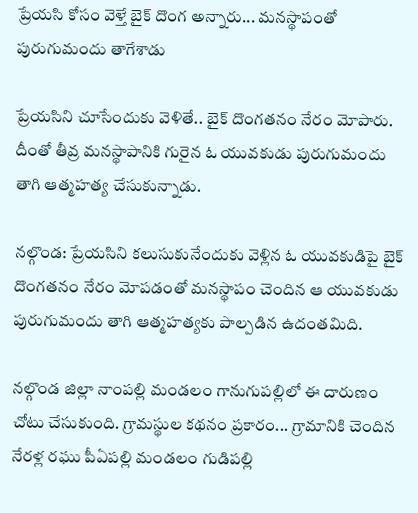ప్రేయసి కోసం వెళ్తే బైక్ దొంగ అన్నారు... మనస్థాపంతో పురుగుమందు తాగేశాడు

ప్రేయసిని చూసేందుకు వెళితే.. బైక్ దొంగతనం నేరం మోపారు. దీంతో తీవ్ర మనస్థాపానికి గురైన ఓ యువకుడు పురుగుమందు తాగి ఆత్మహత్య చేసుకున్నాడు.

నల్గొండ: ప్రేయసిని కలుసుకునేందుకు వెళ్లిన ఓ యువకుడిపై బైక్ దొంగతనం నేరం మోపడంతో మనస్థాపం చెందిన ఆ యువకుడు పురుగుమందు తాగి ఆత్మహత్యకు పాల్పడిన ఉదంతమిది.

నల్గొండ జిల్లా నాంపల్లి మండలం గానుగుపల్లిలో ఈ దారుణం చోటు చేసుకుంది. గ్రామస్థుల కథనం ప్రకారం... గ్రామానికి చెందిన నేరళ్ల రఘు పీఏపల్లి మండలం గుడిపల్లి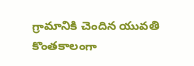గ్రామానికి చెందిన యువతి కొంతకాలంగా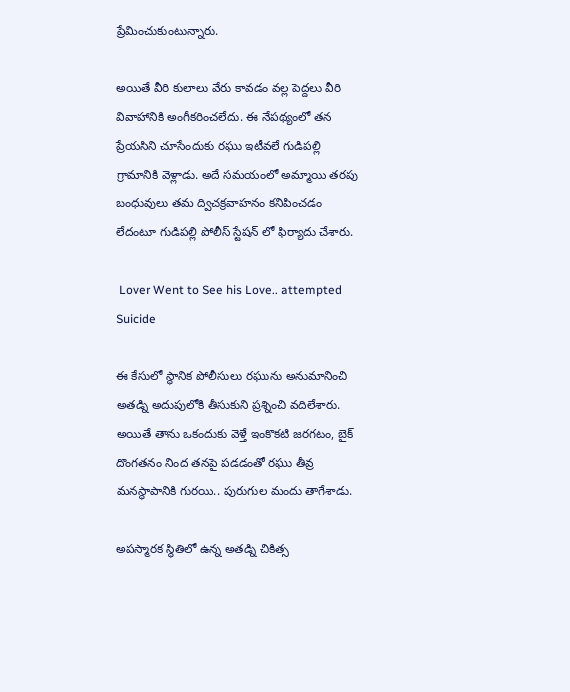ప్రేమించుకుంటున్నారు.

అయితే వీరి కులాలు వేరు కావడం వల్ల పెద్దలు వీరి వివాహానికి అంగీకరించలేదు. ఈ నేపథ్యంలో తన ప్రేయసిని చూసేందుకు రఘు ఇటీవలే గుడిపల్లి గ్రామానికి వెళ్లాడు. అదే సమయంలో అమ్మాయి తరపు బంధువులు తమ ద్విచక్రవాహనం కనిపించడం లేదంటూ గుడిపల్లి పోలీస్ స్టేషన్ లో ఫిర్యాదు చేశారు.

 Lover Went to See his Love.. attempted Suicide

ఈ కేసులో స్థానిక పోలీసులు రఘును అనుమానించి అతడ్ని అదుపులోకి తీసుకుని ప్రశ్నించి వదిలేశారు. అయితే తాను ఒకందుకు వెళ్తే ఇంకొకటి జరగటం, బైక్ దొంగతనం నింద తనపై పడడంతో రఘు తీవ్ర మనస్థాపానికి గురయి.. పురుగుల మందు తాగేశాడు.

అపస్మారక స్థితిలో ఉన్న అతడ్ని చికిత్స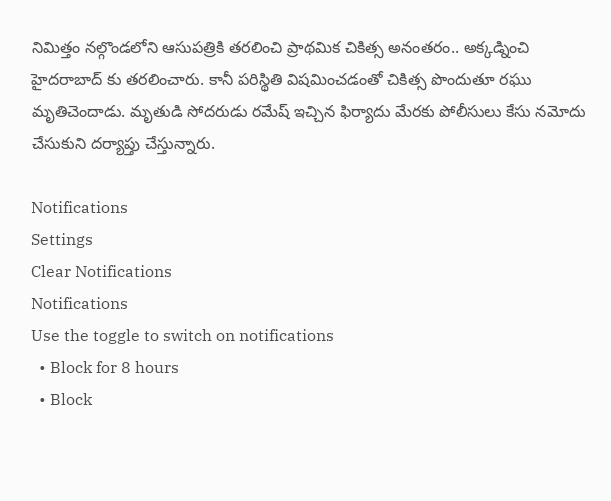నిమిత్తం నల్గొండలోని ఆసుపత్రికి తరలించి ప్రాథమిక చికిత్స అనంతరం.. అక్కడ్నించి హైదరాబాద్ కు తరలించారు. కానీ పరిస్థితి విషమించడంతో చికిత్స పొందుతూ రఘు మృతిచెందాడు. మృతుడి సోదరుడు రమేష్ ఇచ్చిన ఫిర్యాదు మేరకు పోలీసులు కేసు నమోదు చేసుకుని దర్యాప్తు చేస్తున్నారు.

Notifications
Settings
Clear Notifications
Notifications
Use the toggle to switch on notifications
  • Block for 8 hours
  • Block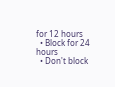for 12 hours
  • Block for 24 hours
  • Don't block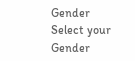Gender
Select your Gender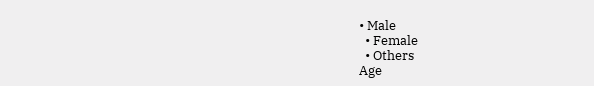• Male
  • Female
  • Others
Age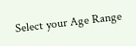Select your Age Range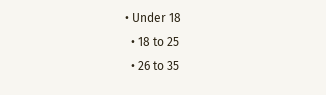• Under 18
  • 18 to 25
  • 26 to 35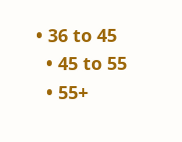• 36 to 45
  • 45 to 55
  • 55+